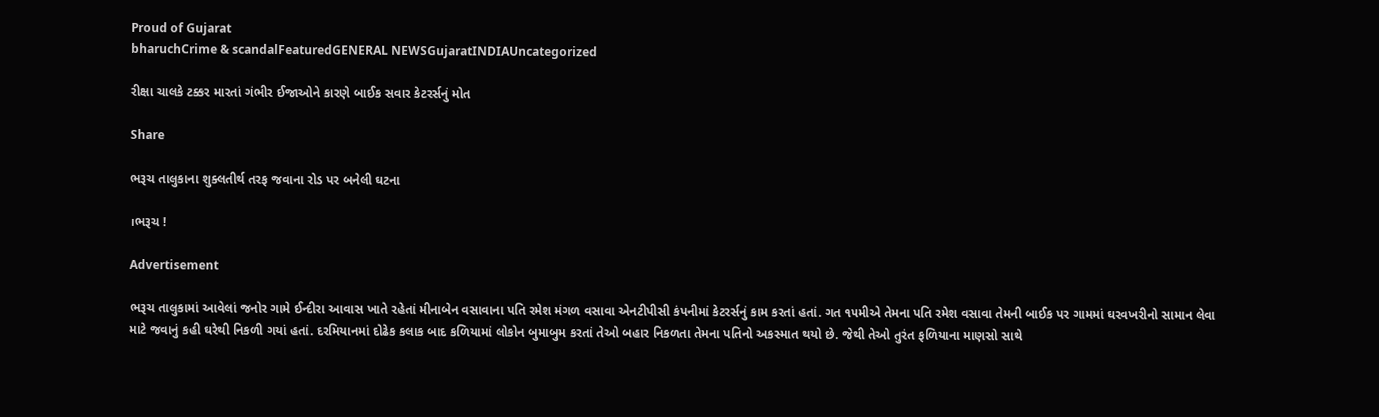Proud of Gujarat
bharuchCrime & scandalFeaturedGENERAL NEWSGujaratINDIAUncategorized

રીક્ષા ચાલકે ટક્કર મારતાં ગંભીર ઈજાઓને કારણે બાઈક સવાર કેટરર્સનું મોત

Share

ભરૂચ તાલુકાના શુક્લતીર્થ તરફ જવાના રોડ પર બનેલી ઘટના

।ભરૂચ !

Advertisement

ભરૂચ તાલુકામાં આવેલાં જનોર ગામે ઈન્દીરા આવાસ ખાતે રહેતાં મીનાબેન વસાવાના પતિ રમેશ મંગળ વસાવા એનટીપીસી કંપનીમાં કેટરર્સનું કામ કરતાં હતાં. ગત ૧૫મીએ તેમના પતિ રમેશ વસાવા તેમની બાઈક પર ગામમાં ઘરવખરીનો સામાન લેવા માટે જવાનું કહી ઘરેથી નિકળી ગયાં હતાં. દરમિયાનમાં દોઢેક કલાક બાદ કળિયામાં લોકોન બુમાબુમ કરતાં તેઓ બહાર નિકળતા તેમના પતિનો અકસ્માત થયો છે. જેથી તેઓ તુરંત ફળિયાના માણસો સાથે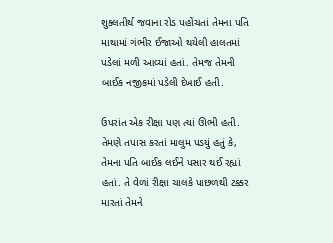શુક્લતીર્થ જવાના રોડ પહોંચતાં તેમના પતિ માથામાં ગંભીર ઈજાઓ થયેલી હાલતમાં પડેલાં મળી આવ્યાં હતાં. તેમજ તેમની બાઈક નજીકમાં પડેલી દેખાઈ હતી.

ઉપરાંત એક રીક્ષા પણ ત્યાં ઊભી હતી. તેમણે તપાસ કરતાં માલુમ પડયું હતું કે, તેમના પતિ બાઈક લઈને પસાર થઈ રહ્યાં હતાં. તે વેળાં રીક્ષા ચાલકે પાછળથી ટક્કર મારતાં તેમને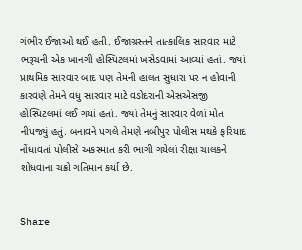ગંભીર ઈજાઓ થઈ હતી. ઈજાગ્રસ્તને તાત્કાલિક સારવાર માટે ભરૂચની એક ખાનગી હોસ્પિટલમાં ખસેડવામાં આવ્યાં હતાં. જ્યાં પ્રાથમિક સારવાર બાદ પણ તેમની હાલત સુધારા પર ન હોવાની કારવણે તેમને વધુ સારવાર માટે વડોદરાની એસએસજી હોસ્પિટલમાં લઈ ગયાં હતાં. જ્યાં તેમનું સારવાર વેળાં મોત નીપજ્યું હતું. બનાવને પગલે તેમણે નબીપુર પોલીસ મથકે ફરિયાદ નોંધાવતાં પોલીસે અકસ્માત કરી ભાગી ગયેલાં રીક્ષા ચાલકને શોધવાના ચક્રો ગતિમાન કર્યા છે.


Share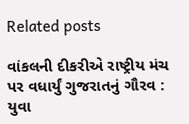Related posts

વાંકલની દીકરીએ રાષ્ટ્રીય મંચ પર વધાર્યું ગુજરાતનું ગૌરવ : યુવા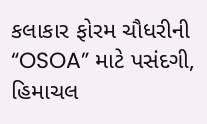કલાકાર ફોરમ ચૌધરીની “OSOA” માટે પસંદગી, હિમાચલ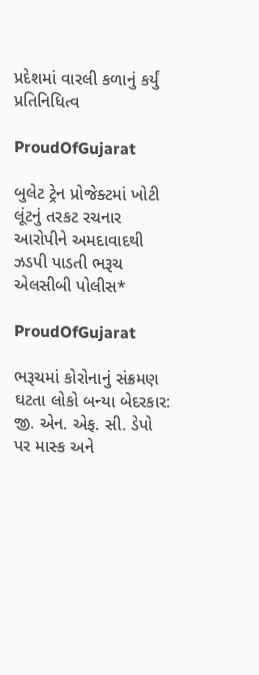પ્રદેશમાં વારલી કળાનું કર્યું પ્રતિનિધિત્વ

ProudOfGujarat

બુલેટ ટ્રેન પ્રોજેક્ટમાં ખોટી લૂંટનું તરકટ રચનાર આરોપીને અમદાવાદથી ઝડપી પાડતી ભરૂચ એલસીબી પોલીસ*

ProudOfGujarat

ભરૂચમાં કોરોનાનું સંક્રમણ ઘટતા લોકો બન્યા બેદરકાર: જી. એન. એફ. સી. ડેપો પર માસ્ક અને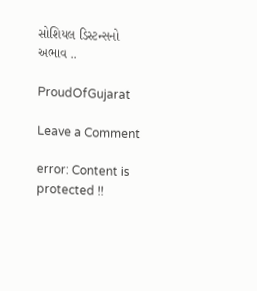સોશિયલ ડિસ્ટન્સનો અભાવ ..

ProudOfGujarat

Leave a Comment

error: Content is protected !!